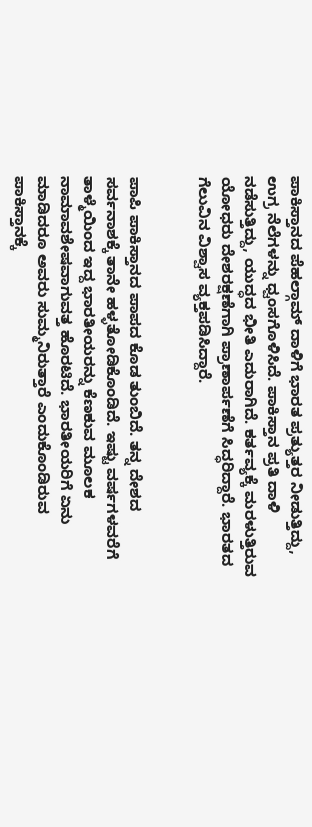ಪಾಕಿಸ್ತಾನದ ಪೆಹಲ್ಗಾಮ್ ದಾಳಿಗೆ ಭಾರತ ಪ್ರತ್ಯುತ್ತರ ನೀಡುತ್ತಿದ್ದು, ಉಗ್ರ ನೆಲೆಗಳನ್ನು ಧ್ವಂಸಗೊಳಿಸಿದೆ. ಪಾಕಿಸ್ತಾನ ಪ್ರತಿ ದಾಳಿ ನಡೆಸುತ್ತಿದ್ದು, ಯುದ್ಧದ ಭೀತಿ ಎದುರಾಗಿದೆ. ಕರ್ತವ್ಯಕ್ಕೆ ಮರಳುತ್ತಿರುವ ಯೋಧರು ದೇಶರಕ್ಷಣೆಗಾಗಿ ಪ್ರಾಣಾರ್ಪಣೆಗೆ ಸಿದ್ಧರಿದ್ದಾರೆ. ಭಾರತದ ಗೆಲುವಿನ ವಿಶ್ವಾಸ ವ್ಯಕ್ತಪಡಿಸಿದ್ದಾರೆ.


ಪಾಪಿ ಪಾಕಿಸ್ತಾನದ ಪಾಪದ ಕೊಡ ತುಂಬಿದೆ. ತನ್ನ ದೇಶದ ಸರ್ವನಾಶಕ್ಕೆ ತಾನೇ ಹಳ್ಳತೋಡಿಕೊಂಡಿದೆ. ಇಷ್ಟು ವರ್ಷಗಳವರೆಗೆ ತಾಳ್ಮೆಯಿಂದ ಇದ್ದ ಭಾರತೀಯರನ್ನು ಕೆಣಕುವ ಮೂಲಕ ನಾಮಾವಶೇಷವಾಗುವತ್ತ ಹೊರಟಿದೆ. ಭಾರತೀಯರಿಗೆ ಏನು ಮಾಡಿದರೂ ಅವರು ಸುಮ್ಮನಿರುತ್ತಾರೆ ಎಂದುಕೊಂಡಿರುವ ಪಾಕಿಸ್ತಾನಕ್ಕೆ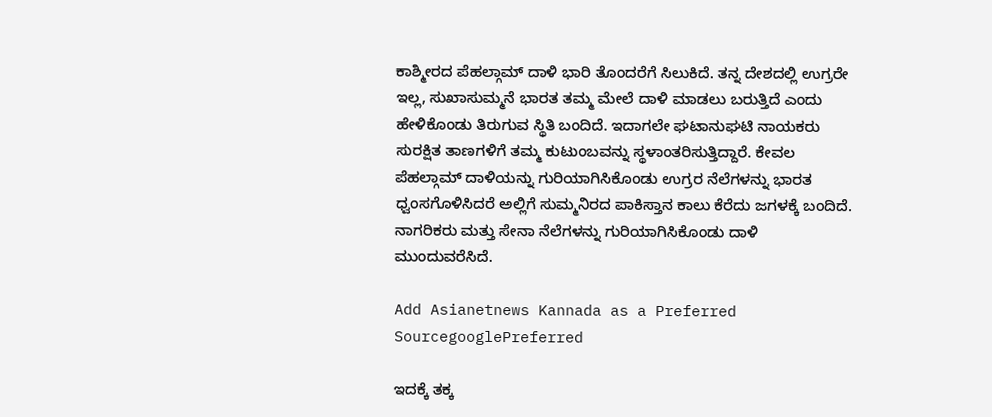ಕಾಶ್ಮೀರದ ಪೆಹಲ್ಗಾಮ್ ದಾಳಿ ಭಾರಿ ತೊಂದರೆಗೆ ಸಿಲುಕಿದೆ. ತನ್ನ ದೇಶದಲ್ಲಿ ಉಗ್ರರೇ ಇಲ್ಲ, ಸುಖಾಸುಮ್ಮನೆ ಭಾರತ ತಮ್ಮ ಮೇಲೆ ದಾಳಿ ಮಾಡಲು ಬರುತ್ತಿದೆ ಎಂದು ಹೇಳಿಕೊಂಡು ತಿರುಗುವ ಸ್ಥಿತಿ ಬಂದಿದೆ. ಇದಾಗಲೇ ಘಟಾನುಘಟಿ ನಾಯಕರು ಸುರಕ್ಷಿತ ತಾಣಗಳಿಗೆ ತಮ್ಮ ಕುಟುಂಬವನ್ನು ಸ್ಥಳಾಂತರಿಸುತ್ತಿದ್ದಾರೆ. ಕೇವಲ ಪೆಹಲ್ಗಾಮ್ ದಾಳಿಯನ್ನು ಗುರಿಯಾಗಿಸಿಕೊಂಡು ಉಗ್ರರ ನೆಲೆಗಳನ್ನು ಭಾರತ ಧ್ವಂಸಗೊಳಿಸಿದರೆ ಅಲ್ಲಿಗೆ ಸುಮ್ಮನಿರದ ಪಾಕಿಸ್ತಾನ ಕಾಲು ಕೆರೆದು ಜಗಳಕ್ಕೆ ಬಂದಿದೆ. ನಾಗರಿಕರು ಮತ್ತು ಸೇನಾ ನೆಲೆಗಳನ್ನು ಗುರಿಯಾಗಿಸಿಕೊಂಡು ದಾಳಿ ಮುಂದುವರೆಸಿದೆ.

Add Asianetnews Kannada as a Preferred SourcegooglePreferred

ಇದಕ್ಕೆ ತಕ್ಕ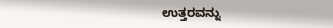ಉತ್ತರವನ್ನು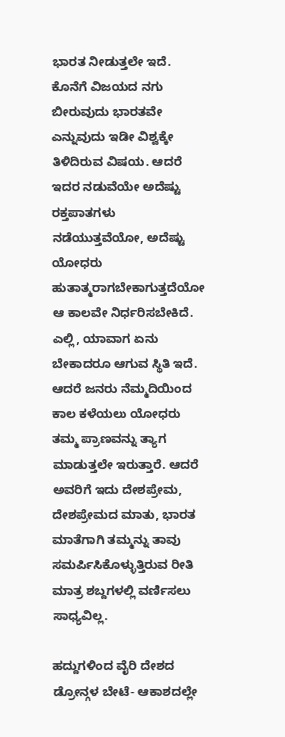ಭಾರತ ನೀಡುತ್ತಲೇ ಇದೆ. ಕೊನೆಗೆ ವಿಜಯದ ನಗು ಬೀರುವುದು ಭಾರತವೇ ಎನ್ನುವುದು ಇಡೀ ವಿಶ್ವಕ್ಕೇ ತಿಳಿದಿರುವ ವಿಷಯ. ಆದರೆ ಇದರ ನಡುವೆಯೇ ಅದೆಷ್ಟು ರಕ್ತಪಾತಗಳು ನಡೆಯುತ್ತವೆಯೋ, ಅದೆಷ್ಟು ಯೋಧರು ಹುತಾತ್ಮರಾಗಬೇಕಾಗುತ್ತದೆಯೋ ಆ ಕಾಲವೇ ನಿರ್ಧರಿಸಬೇಕಿದೆ. ಎಲ್ಲಿ, ಯಾವಾಗ ಏನು ಬೇಕಾದರೂ ಆಗುವ ಸ್ಥಿತಿ ಇದೆ. ಆದರೆ ಜನರು ನೆಮ್ಮದಿಯಿಂದ ಕಾಲ ಕಳೆಯಲು ಯೋಧರು ತಮ್ಮ ಪ್ರಾಣವನ್ನು ತ್ಯಾಗ ಮಾಡುತ್ತಲೇ ಇರುತ್ತಾರೆ. ಆದರೆ ಅವರಿಗೆ ಇದು ದೇಶಪ್ರೇಮ, ದೇಶಪ್ರೇಮದ ಮಾತು, ಭಾರತ ಮಾತೆಗಾಗಿ ತಮ್ಮನ್ನು ತಾವು ಸಮರ್ಪಿಸಿಕೊಳ್ಳುತ್ತಿರುವ ರೀತಿ ಮಾತ್ರ ಶಬ್ದಗಳಲ್ಲಿ ವರ್ಣಿಸಲು ಸಾಧ್ಯವಿಲ್ಲ.

ಹದ್ದುಗಳಿಂದ ವೈರಿ ದೇಶದ ಡ್ರೋನ್ಗಳ ಬೇಟೆ- ಆಕಾಶದಲ್ಲೇ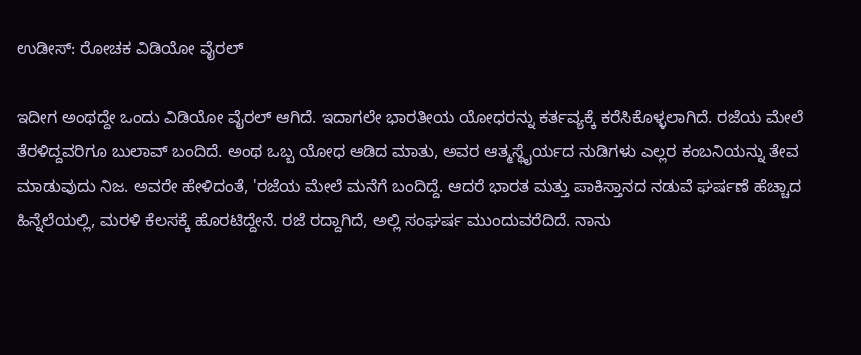ಉಡೀಸ್: ರೋಚಕ ವಿಡಿಯೋ ವೈರಲ್

ಇದೀಗ ಅಂಥದ್ದೇ ಒಂದು ವಿಡಿಯೋ ವೈರಲ್ ಆಗಿದೆ. ಇದಾಗಲೇ ಭಾರತೀಯ ಯೋಧರನ್ನು ಕರ್ತವ್ಯಕ್ಕೆ ಕರೆಸಿಕೊಳ್ಳಲಾಗಿದೆ. ರಜೆಯ ಮೇಲೆ ತೆರಳಿದ್ದವರಿಗೂ ಬುಲಾವ್ ಬಂದಿದೆ. ಅಂಥ ಒಬ್ಬ ಯೋಧ ಆಡಿದ ಮಾತು, ಅವರ ಆತ್ಮಸ್ಥೈರ್ಯದ ನುಡಿಗಳು ಎಲ್ಲರ ಕಂಬನಿಯನ್ನು ತೇವ ಮಾಡುವುದು ನಿಜ. ಅವರೇ ಹೇಳಿದಂತೆ, 'ರಜೆಯ ಮೇಲೆ ಮನೆಗೆ ಬಂದಿದ್ದೆ. ಆದರೆ ಭಾರತ ಮತ್ತು ಪಾಕಿಸ್ತಾನದ ನಡುವೆ ಘರ್ಷಣೆ ಹೆಚ್ಚಾದ ಹಿನ್ನೆಲೆಯಲ್ಲಿ, ಮರಳಿ ಕೆಲಸಕ್ಕೆ ಹೊರಟಿದ್ದೇನೆ. ರಜೆ ರದ್ದಾಗಿದೆ, ಅಲ್ಲಿ ಸಂಘರ್ಷ ಮುಂದುವರೆದಿದೆ. ನಾನು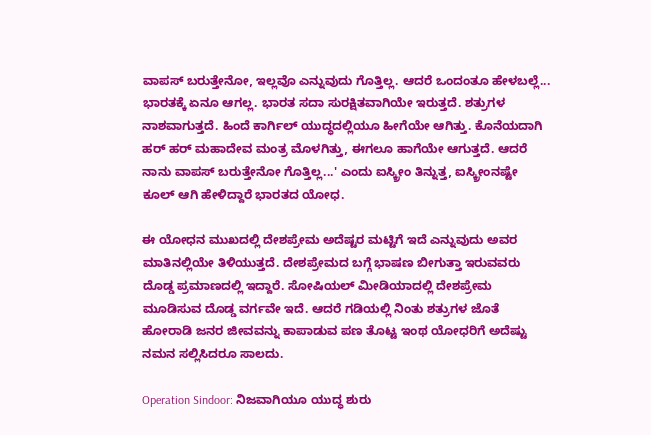ವಾಪಸ್ ಬರುತ್ತೇನೋ, ಇಲ್ಲವೊ ಎನ್ನುವುದು ಗೊತ್ತಿಲ್ಲ. ಆದರೆ ಒಂದಂತೂ ಹೇಳಬಲ್ಲೆ... ಭಾರತಕ್ಕೆ ಏನೂ ಆಗಲ್ಲ. ಭಾರತ ಸದಾ ಸುರಕ್ಷಿತವಾಗಿಯೇ ಇರುತ್ತದೆ. ಶತ್ರುಗಳ ನಾಶವಾಗುತ್ತದೆ. ಹಿಂದೆ ಕಾರ್ಗಿಲ್ ಯುದ್ಧದಲ್ಲಿಯೂ ಹೀಗೆಯೇ ಆಗಿತ್ತು. ಕೊನೆಯದಾಗಿ ಹರ್ ಹರ್ ಮಹಾದೇವ ಮಂತ್ರ ಮೊಳಗಿತ್ತು, ಈಗಲೂ ಹಾಗೆಯೇ ಆಗುತ್ತದೆ. ಆದರೆ ನಾನು ವಾಪಸ್ ಬರುತ್ತೇನೋ ಗೊತ್ತಿಲ್ಲ...' ಎಂದು ಐಸ್ಕ್ರೀಂ ತಿನ್ನುತ್ತ, ಐಸ್ಕ್ರೀಂನಷ್ಟೇ ಕೂಲ್ ಆಗಿ ಹೇಳಿದ್ದಾರೆ ಭಾರತದ ಯೋಧ.

ಈ ಯೋಧನ ಮುಖದಲ್ಲಿ ದೇಶಪ್ರೇಮ ಅದೆಷ್ಟರ ಮಟ್ಟಿಗೆ ಇದೆ ಎನ್ನುವುದು ಅವರ ಮಾತಿನಲ್ಲಿಯೇ ತಿಳಿಯುತ್ತದೆ. ದೇಶಪ್ರೇಮದ ಬಗ್ಗೆ ಭಾಷಣ ಬೀಗುತ್ತಾ ಇರುವವರು ದೊಡ್ಡ ಪ್ರಮಾಣದಲ್ಲಿ ಇದ್ದಾರೆ. ಸೋಷಿಯಲ್ ಮೀಡಿಯಾದಲ್ಲಿ ದೇಶಪ್ರೇಮ ಮೂಡಿಸುವ ದೊಡ್ಡ ವರ್ಗವೇ ಇದೆ. ಆದರೆ ಗಡಿಯಲ್ಲಿ ನಿಂತು ಶತ್ರುಗಳ ಜೊತೆ ಹೋರಾಡಿ ಜನರ ಜೀವವನ್ನು ಕಾಪಾಡುವ ಪಣ ತೊಟ್ಟ ಇಂಥ ಯೋಧರಿಗೆ ಅದೆಷ್ಟು ನಮನ ಸಲ್ಲಿಸಿದರೂ ಸಾಲದು.

Operation Sindoor: ನಿಜವಾಗಿಯೂ ಯುದ್ಧ ಶುರು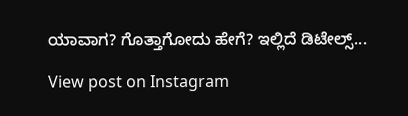ಯಾವಾಗ? ಗೊತ್ತಾಗೋದು ಹೇಗೆ? ಇಲ್ಲಿದೆ ಡಿಟೇಲ್ಸ್...

View post on Instagram